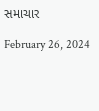સમાચાર

February 26, 2024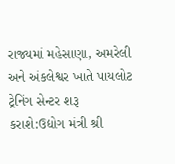રાજ્યમાં મહેસાણા, અમરેલી અને અંકલેશ્વર ખાતે પાયલોટ ટ્રેનિંગ સેન્ટર શરૂ કરાશે:ઉદ્યોગ મંત્રી શ્રી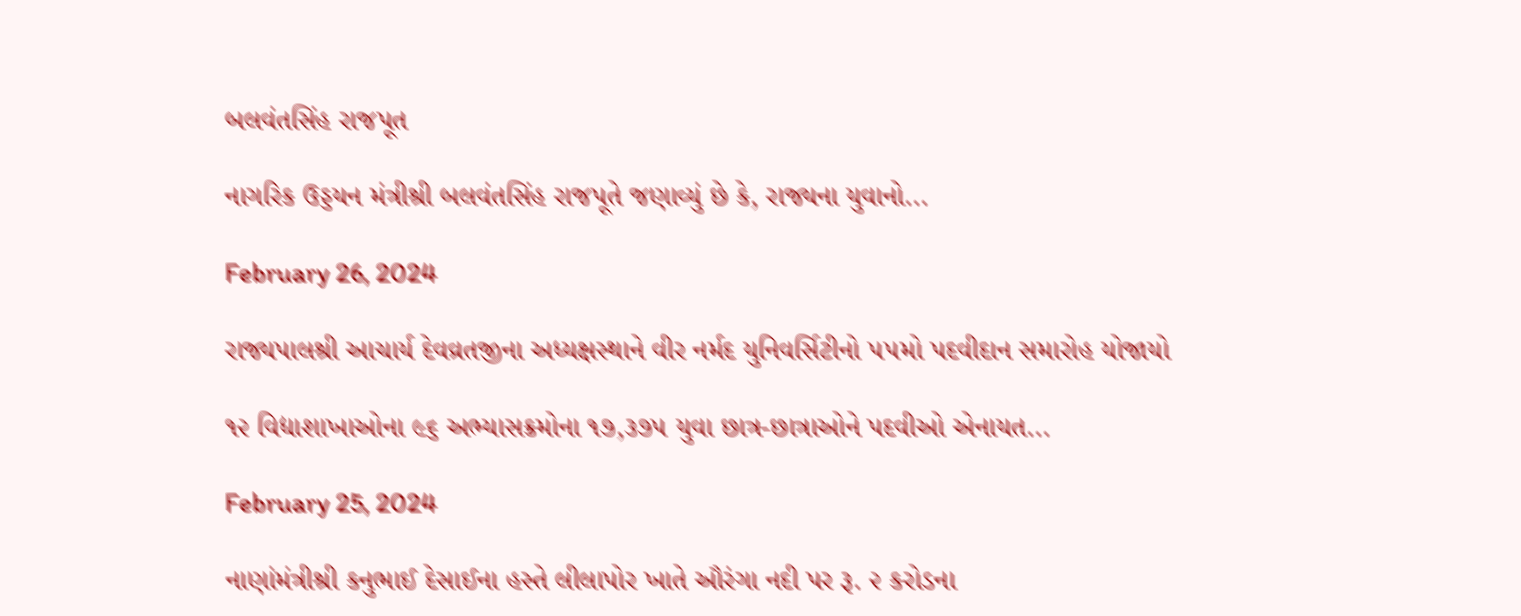બલવંતસિંહ રાજપૂત

નાગરિક ઉડ્ડયન મંત્રીશ્રી બલવંતસિંહ રાજપૂતે જણાવ્યું છે કે, રાજ્યના યુવાનો...

February 26, 2024

રાજ્યપાલશ્રી આચાર્ય દેવવ્રતજીના અધ્યક્ષસ્થાને વીર નર્મદ યુનિવર્સિટીનો ૫૫મો પદવીદાન સમારોહ યોજાયો

૧૨ વિદ્યાશાખાઓના ૯૬ અભ્યાસક્રમોના ૧૭,૩૭૫ યુવા છાત્ર-છાત્રાઓને પદવીઓ એનાયત...

February 25, 2024

નાણાંમંત્રીશ્રી કનુભાઈ દેસાઈના હસ્તે લીલાપોર ખાતે ઔરંગા નદી પર રૂ. ૨ કરોડના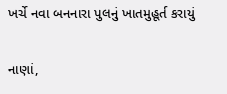ખર્ચે નવા બનનારા પુલનું ખાતમુહૂર્ત કરાયું

નાણાં,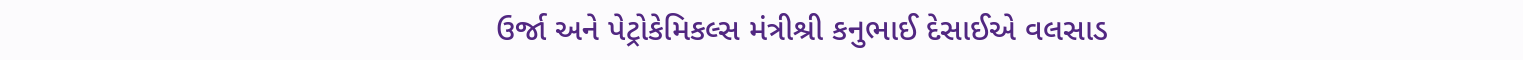ઉર્જા અને પેટ્રોકેમિકલ્સ મંત્રીશ્રી કનુભાઈ દેસાઈએ વલસાડ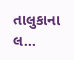તાલુકાના લ...